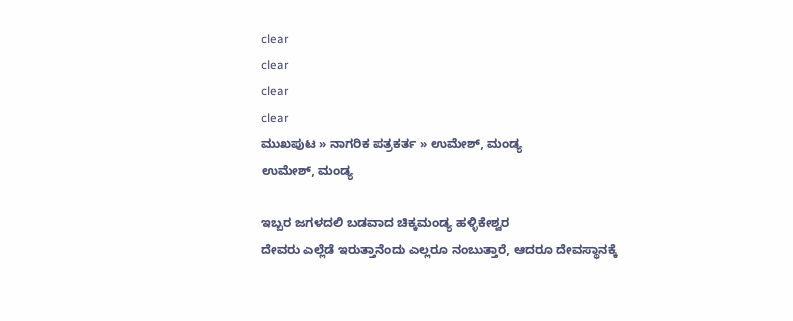clear
clear
clear
clear
ಮುಖಪುಟ » ನಾಗರಿಕ ಪತ್ರಕರ್ತ » ಉಮೇಶ್, ಮಂಡ್ಯ
ಉಮೇಶ್, ಮಂಡ್ಯ

ಇಬ್ಬರ ಜಗಳದಲಿ ಬಡವಾದ ಚಿಕ್ಕಮಂಡ್ಯ ಹಳ್ಳಿಕೇಶ್ವರ
ದೇವರು ಎಲ್ಲೆಡೆ ಇರುತ್ತಾನೆಂದು ಎಲ್ಲರೂ ನಂಬುತ್ತಾರೆ, ಆದರೂ ದೇವಸ್ಥಾನಕ್ಕೆ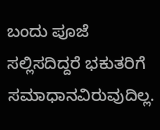ಬಂದು ಪೂಜೆ ಸಲ್ಲಿಸದಿದ್ದರೆ ಭಕುತರಿಗೆ ಸಮಾಧಾನವಿರುವುದಿಲ್ಲ.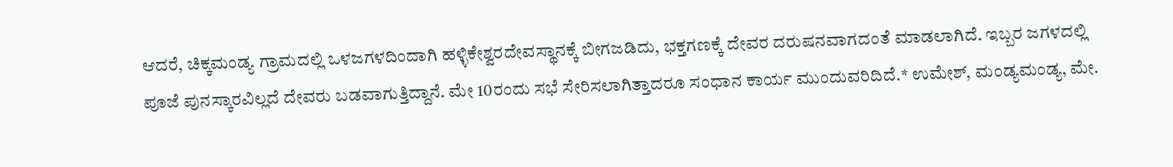ಆದರೆ, ಚಿಕ್ಕಮಂಡ್ಯ ಗ್ರಾಮದಲ್ಲಿ ಒಳಜಗಳದಿಂದಾಗಿ ಹಳ್ಳಿಕೇಶ್ವರದೇವಸ್ಥಾನಕ್ಕೆ ಬೀಗಜಡಿದು, ಭಕ್ತಗಣಕ್ಕೆ ದೇವರ ದರುಷನವಾಗದಂತೆ ಮಾಡಲಾಗಿದೆ. ಇಬ್ಬರ ಜಗಳದಲ್ಲಿ ಪೂಜೆ ಪುನಸ್ಕಾರವಿಲ್ಲದೆ ದೇವರು ಬಡವಾಗುತ್ತಿದ್ದಾನೆ. ಮೇ 10ರಂದು ಸಭೆ ಸೇರಿಸಲಾಗಿತ್ತಾದರೂ ಸಂಧಾನ ಕಾರ್ಯ ಮುಂದುವರಿದಿದೆ.* ಉಮೇಶ್, ಮಂಡ್ಯಮಂಡ್ಯ, ಮೇ.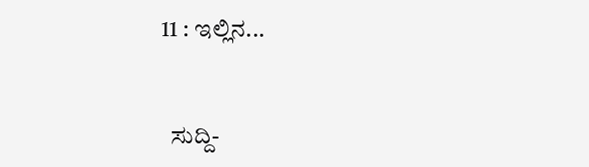11 : ಇಲ್ಲಿನ...


  ಸುದ್ದಿ-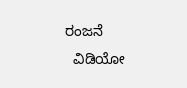ರಂಜನೆ
  ವಿಡಿಯೋ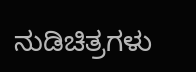ನುಡಿಚಿತ್ರಗಳು